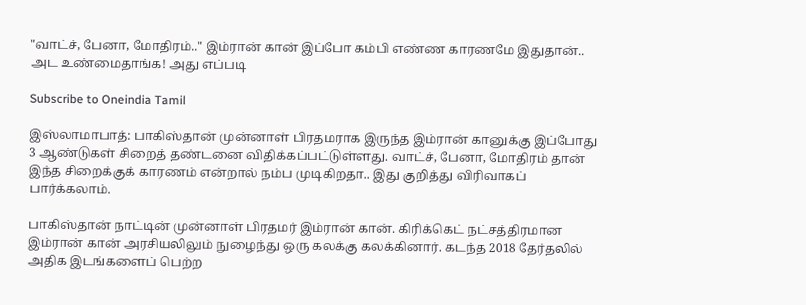"வாட்ச், பேனா, மோதிரம்.." இம்ரான் கான் இப்போ கம்பி எண்ண காரணமே இதுதான்.. அட உண்மைதாங்க! அது எப்படி

Subscribe to Oneindia Tamil

இஸ்லாமாபாத்: பாகிஸ்தான் முன்னாள் பிரதமராக இருந்த இம்ரான் கானுக்கு இப்போது 3 ஆண்டுகள் சிறைத் தண்டனை விதிக்கப்பட்டுள்ளது. வாட்ச், பேனா, மோதிரம் தான் இந்த சிறைக்குக் காரணம் என்றால் நம்ப முடிகிறதா.. இது குறித்து விரிவாகப் பார்க்கலாம்.

பாகிஸ்தான் நாட்டின் முன்னாள் பிரதமர் இம்ரான் கான். கிரிக்கெட் நட்சத்திரமான இம்ரான் கான் அரசியலிலும் நுழைந்து ஒரு கலக்கு கலக்கினார். கடந்த 2018 தேர்தலில் அதிக இடங்களைப் பெற்ற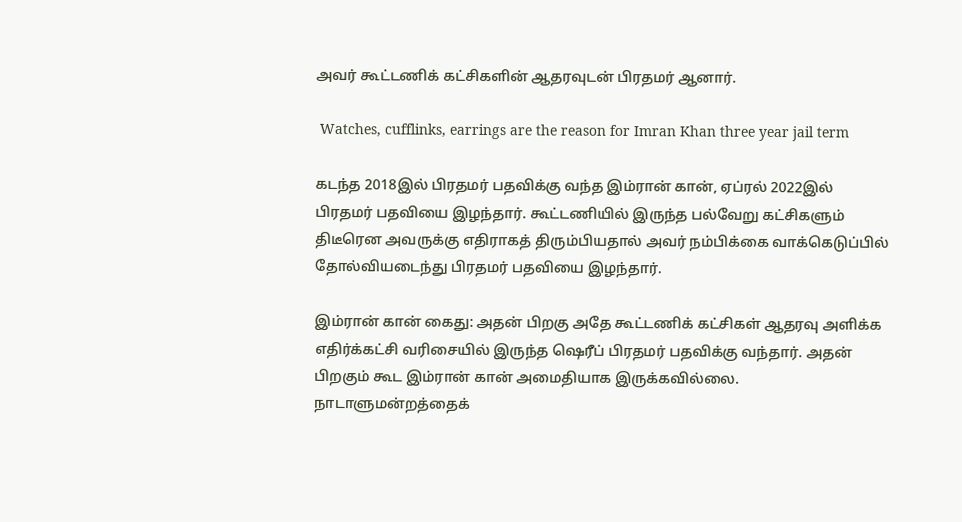அவர் கூட்டணிக் கட்சிகளின் ஆதரவுடன் பிரதமர் ஆனார்.

 Watches, cufflinks, earrings are the reason for Imran Khan three year jail term

கடந்த 2018இல் பிரதமர் பதவிக்கு வந்த இம்ரான் கான், ஏப்ரல் 2022இல் பிரதமர் பதவியை இழந்தார். கூட்டணியில் இருந்த பல்வேறு கட்சிகளும் திடீரென அவருக்கு எதிராகத் திரும்பியதால் அவர் நம்பிக்கை வாக்கெடுப்பில் தோல்வியடைந்து பிரதமர் பதவியை இழந்தார்.

இம்ரான் கான் கைது: அதன் பிறகு அதே கூட்டணிக் கட்சிகள் ஆதரவு அளிக்க எதிர்க்கட்சி வரிசையில் இருந்த ஷெரீப் பிரதமர் பதவிக்கு வந்தார். அதன் பிறகும் கூட இம்ரான் கான் அமைதியாக இருக்கவில்லை. நாடாளுமன்றத்தைக்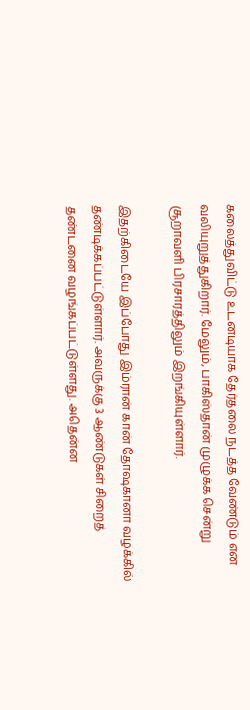கலைத்துவிட்டு உடனடியாக தேர்தலை நடத்த வேண்டும் என வலியுறுத்துகிறார். மேலும், பாகிஸ்தான் முழுக்க சென்று சூறாவளி பிரசாரத்திலும் இறங்கியுள்ளார்.

இதற்கிடையே இப்போது இம்ரான் கான் தோஷகானா வழக்கில் தண்டிக்கப்பட்டுள்ளார். அவருக்கு 3 ஆண்டுகள் சிறைத் தண்டனை வழங்கப்பட்டுள்ளது. அதென்ன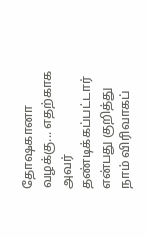தோஷகானா வழக்கு... எதற்காக அவர் தண்டிக்கப்பட்டார் என்பது குறித்து நாம் விரிவாகப்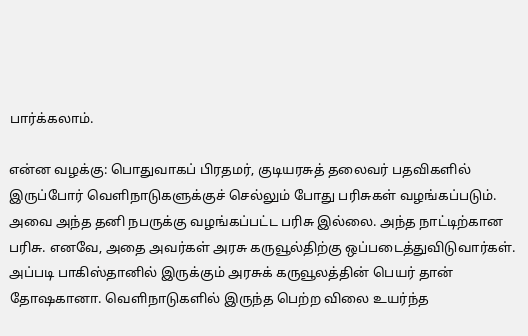பார்க்கலாம்.

என்ன வழக்கு: பொதுவாகப் பிரதமர், குடியரசுத் தலைவர் பதவிகளில் இருப்போர் வெளிநாடுகளுக்குச் செல்லும் போது பரிசுகள் வழங்கப்படும். அவை அந்த தனி நபருக்கு வழங்கப்பட்ட பரிசு இல்லை. அந்த நாட்டிற்கான பரிசு. எனவே, அதை அவர்கள் அரசு கருவூல்திற்கு ஒப்படைத்துவிடுவார்கள். அப்படி பாகிஸ்தானில் இருக்கும் அரசுக் கருவூலத்தின் பெயர் தான் தோஷகானா. வெளிநாடுகளில் இருந்த பெற்ற விலை உயர்ந்த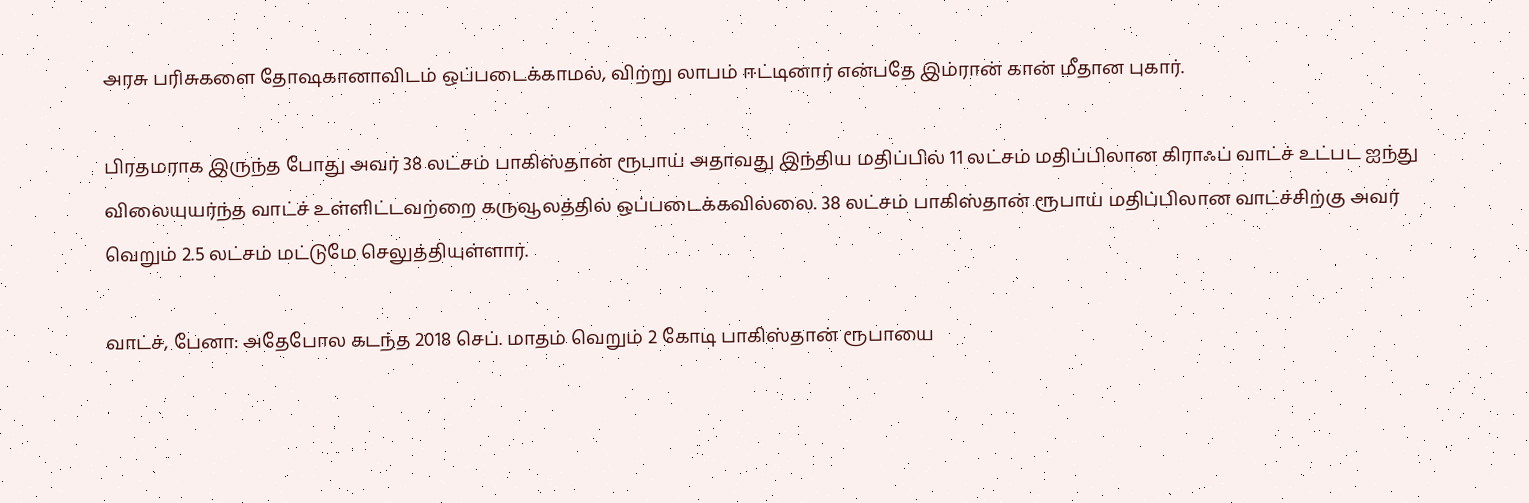அரசு பரிசுகளை தோஷகானாவிடம் ஒப்படைக்காமல், விற்று லாபம் ஈட்டினார் என்பதே இம்ரான் கான் மீதான புகார்.

பிரதமராக இருந்த போது அவர் 38 லட்சம் பாகிஸ்தான் ரூபாய் அதாவது இந்திய மதிப்பில் 11 லட்சம் மதிப்பிலான கிராஃப் வாட்ச் உட்பட ஐந்து விலையுயர்ந்த வாட்ச் உள்ளிட்டவற்றை கருவூலத்தில் ஒப்படைக்கவில்லை. 38 லட்சம் பாகிஸ்தான் ரூபாய் மதிப்பிலான வாட்ச்சிற்கு அவர் வெறும் 2.5 லட்சம் மட்டுமே செலுத்தியுள்ளார்.

வாட்ச், பேனா: அதேபோல கடந்த 2018 செப். மாதம் வெறும் 2 கோடி பாகிஸ்தான் ரூபாயை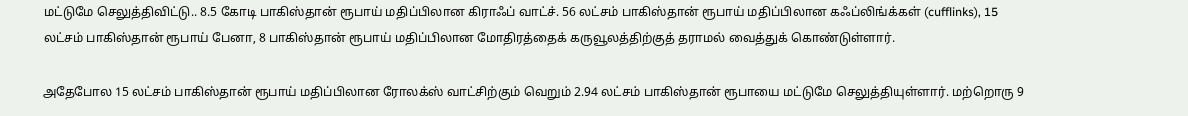மட்டுமே செலுத்திவிட்டு.. 8.5 கோடி பாகிஸ்தான் ரூபாய் மதிப்பிலான கிராஃப் வாட்ச். 56 லட்சம் பாகிஸ்தான் ரூபாய் மதிப்பிலான கஃப்லிங்க்கள் (cufflinks), 15 லட்சம் பாகிஸ்தான் ரூபாய் பேனா, 8 பாகிஸ்தான் ரூபாய் மதிப்பிலான மோதிரத்தைக் கருவூலத்திற்குத் தராமல் வைத்துக் கொண்டுள்ளார்.

அதேபோல 15 லட்சம் பாகிஸ்தான் ரூபாய் மதிப்பிலான ரோலக்ஸ் வாட்சிற்கும் வெறும் 2.94 லட்சம் பாகிஸ்தான் ரூபாயை மட்டுமே செலுத்தியுள்ளார். மற்றொரு 9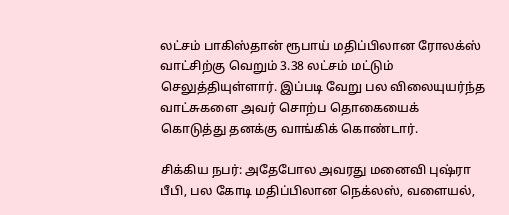லட்சம் பாகிஸ்தான் ரூபாய் மதிப்பிலான ரோலக்ஸ் வாட்சிற்கு வெறும் 3.38 லட்சம் மட்டும் செலுத்தியுள்ளார். இப்படி வேறு பல விலையுயர்ந்த வாட்சுகளை அவர் சொற்ப தொகையைக் கொடுத்து தனக்கு வாங்கிக் கொண்டார்.

சிக்கிய நபர்: அதேபோல அவரது மனைவி புஷ்ரா பீபி, பல கோடி மதிப்பிலான நெக்லஸ், வளையல்,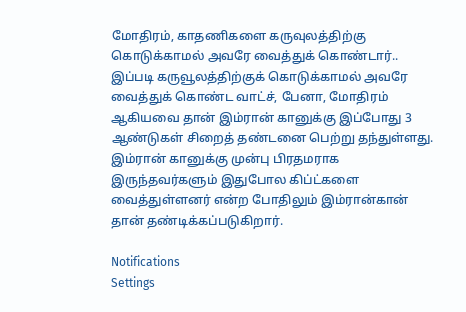மோதிரம், காதணிகளை கருவுலத்திற்கு கொடுக்காமல் அவரே வைத்துக் கொண்டார்.. இப்படி கருவூலத்திற்குக் கொடுக்காமல் அவரே வைத்துக் கொண்ட வாட்ச், பேனா, மோதிரம் ஆகியவை தான் இம்ரான் கானுக்கு இப்போது 3 ஆண்டுகள் சிறைத் தண்டனை பெற்று தந்துள்ளது. இம்ரான் கானுக்கு முன்பு பிரதமராக இருந்தவர்களும் இதுபோல கிப்ட்களை வைத்துள்ளனர் என்ற போதிலும் இம்ரான்கான் தான் தண்டிக்கப்படுகிறார்.

Notifications
Settings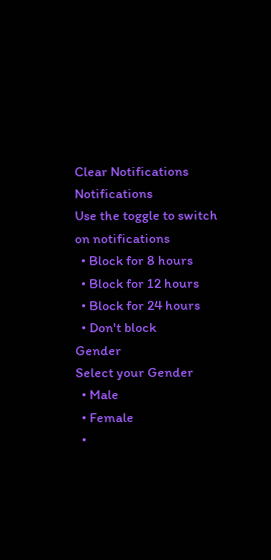Clear Notifications
Notifications
Use the toggle to switch on notifications
  • Block for 8 hours
  • Block for 12 hours
  • Block for 24 hours
  • Don't block
Gender
Select your Gender
  • Male
  • Female
  •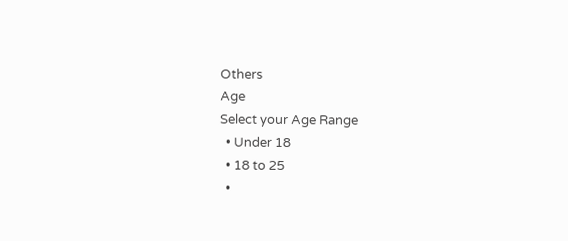Others
Age
Select your Age Range
  • Under 18
  • 18 to 25
  •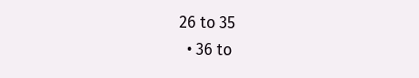26 to 35
  • 36 to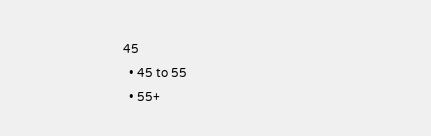45
  • 45 to 55
  • 55+